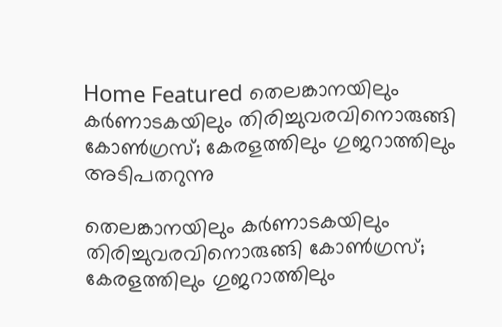Home Featured തെലങ്കാനയിലും കര്‍ണാടകയിലും തിരിച്ചുവരവിനൊരുങ്ങി കോണ്‍ഗ്രസ്; കേരളത്തിലും ഗുജറാത്തിലും അടിപതറുന്നു

തെലങ്കാനയിലും കര്‍ണാടകയിലും തിരിച്ചുവരവിനൊരുങ്ങി കോണ്‍ഗ്രസ്; കേരളത്തിലും ഗുജറാത്തിലും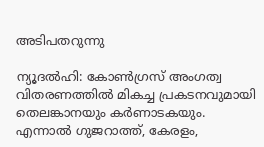അടിപതറുന്നു

ന്യൂദല്‍ഹി: കോണ്‍ഗ്രസ് അംഗത്വ വിതരണത്തില്‍ മികച്ച പ്രകടനവുമായി തെലങ്കാനയും കര്‍ണാടകയും. എന്നാല്‍ ഗുജറാത്ത്, കേരളം,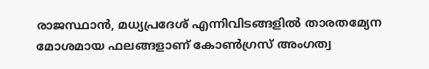രാജസ്ഥാന്‍, മധ്യപ്രദേശ് എന്നിവിടങ്ങളില്‍ താരതമ്യേന മോശമായ ഫലങ്ങളാണ് കോണ്‍ഗ്രസ് അംഗത്വ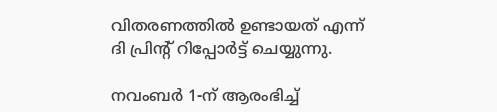വിതരണത്തില്‍ ഉണ്ടായത് എന്ന് ദി പ്രിന്റ് റിപ്പോര്‍ട്ട് ചെയ്യുന്നു.

നവംബര്‍ 1-ന് ആരംഭിച്ച്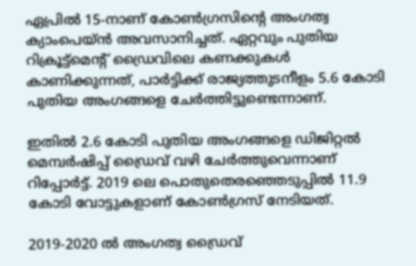ഏപ്രില്‍ 15-നാണ് കോണ്‍ഗ്രസിന്റെ അംഗത്വ ക്യാംപെയ്ന്‍ അവസാനിച്ചത്. ഏറ്റവും പുതിയ റിക്രൂട്ട്മെന്റ് ഡ്രൈവിലെ കണക്കുകള്‍ കാണിക്കുന്നത്, പാര്‍ട്ടിക്ക് രാജ്യത്തുടനീളം 5.6 കോടി പുതിയ അംഗങ്ങളെ ചേര്‍ത്തിട്ടുണ്ടെന്നാണ്.

ഇതില്‍ 2.6 കോടി പുതിയ അംഗങ്ങളെ ഡിജിറ്റല്‍ മെമ്പര്‍ഷിപ്പ് ഡ്രൈവ് വഴി ചേര്‍ത്തുവെന്നാണ് റിപ്പോര്‍ട്ട്. 2019 ലെ പൊതുതെരഞ്ഞെടുപ്പില്‍ 11.9 കോടി വോട്ടുകളാണ് കോണ്‍ഗ്രസ് നേടിയത്.

2019-2020 ല്‍ അംഗത്വ ഡ്രൈവ്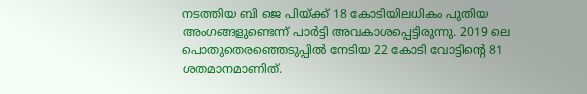നടത്തിയ ബി ജെ പിയ്ക്ക് 18 കോടിയിലധികം പുതിയ അംഗങ്ങളുണ്ടെന്ന് പാര്‍ട്ടി അവകാശപ്പെട്ടിരുന്നു. 2019 ലെ പൊതുതെരഞ്ഞെടുപ്പില്‍ നേടിയ 22 കോടി വോട്ടിന്റെ 81 ശതമാനമാണിത്.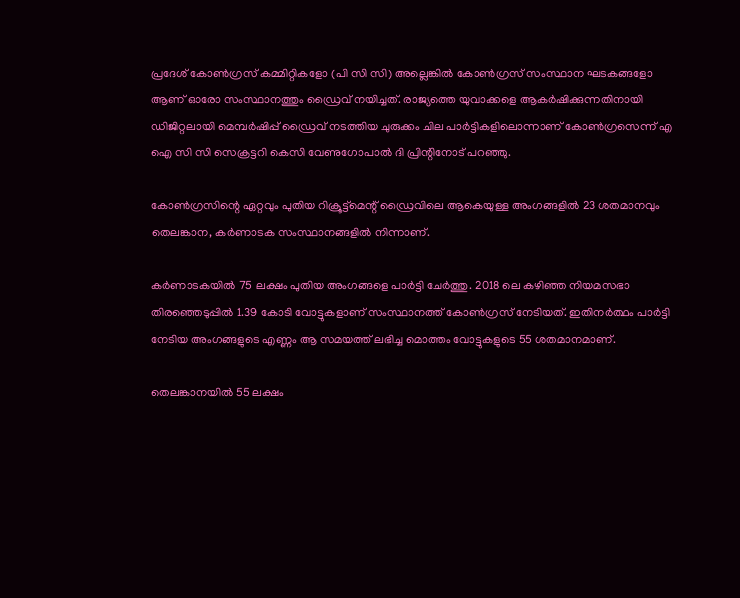പ്രദേശ് കോണ്‍ഗ്രസ് കമ്മിറ്റികളോ (പി സി സി) അല്ലെങ്കില്‍ കോണ്‍ഗ്രസ് സംസ്ഥാന ഘടകങ്ങളോ ആണ് ഓരോ സംസ്ഥാനത്തും ഡ്രൈവ് നയിച്ചത്. രാജ്യത്തെ യുവാക്കളെ ആകര്‍ഷിക്കുന്നതിനായി ഡിജിറ്റലായി മെമ്പര്‍ഷിപ്പ് ഡ്രൈവ് നടത്തിയ ചുരുക്കം ചില പാര്‍ട്ടികളിലൊന്നാണ് കോണ്‍ഗ്രസെന്ന് എ ഐ സി സി സെക്രട്ടറി കെസി വേണുഗോപാല്‍ ദി പ്രിന്റിനോട് പറഞ്ഞു.

കോണ്‍ഗ്രസിന്റെ ഏറ്റവും പുതിയ റിക്രൂട്ട്മെന്റ് ഡ്രൈവിലെ ആകെയുള്ള അംഗങ്ങളില്‍ 23 ശതമാനവും തെലങ്കാന, കര്‍ണാടക സംസ്ഥാനങ്ങളില്‍ നിന്നാണ്.

കര്‍ണാടകയില്‍ 75 ലക്ഷം പുതിയ അംഗങ്ങളെ പാര്‍ട്ടി ചേര്‍ത്തു. 2018 ലെ കഴിഞ്ഞ നിയമസഭാ തിരഞ്ഞെടുപ്പില്‍ 1.39 കോടി വോട്ടുകളാണ് സംസ്ഥാനത്ത് കോണ്‍ഗ്രസ് നേടിയത്. ഇതിനര്‍ത്ഥം പാര്‍ട്ടി നേടിയ അംഗങ്ങളുടെ എണ്ണം ആ സമയത്ത് ലഭിച്ച മൊത്തം വോട്ടുകളുടെ 55 ശതമാനമാണ്.

തെലങ്കാനയില്‍ 55 ലക്ഷം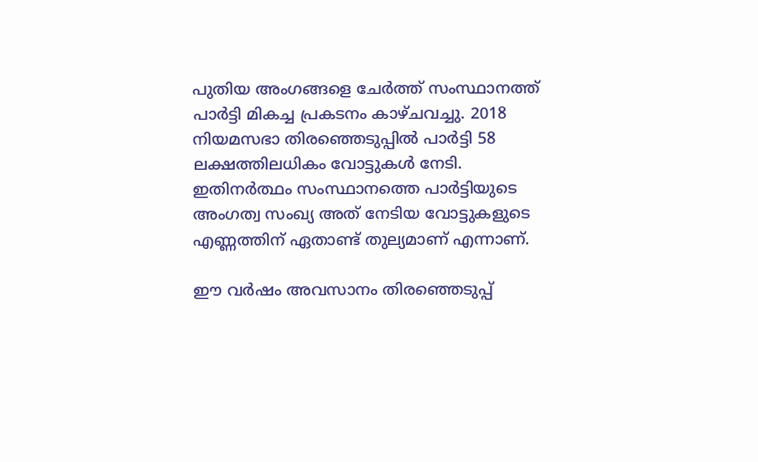പുതിയ അംഗങ്ങളെ ചേര്‍ത്ത് സംസ്ഥാനത്ത് പാര്‍ട്ടി മികച്ച പ്രകടനം കാഴ്ചവച്ചു. 2018 നിയമസഭാ തിരഞ്ഞെടുപ്പില്‍ പാര്‍ട്ടി 58 ലക്ഷത്തിലധികം വോട്ടുകള്‍ നേടി. ഇതിനര്‍ത്ഥം സംസ്ഥാനത്തെ പാര്‍ട്ടിയുടെ അംഗത്വ സംഖ്യ അത് നേടിയ വോട്ടുകളുടെ എണ്ണത്തിന് ഏതാണ്ട് തുല്യമാണ് എന്നാണ്.

ഈ വര്‍ഷം അവസാനം തിരഞ്ഞെടുപ്പ്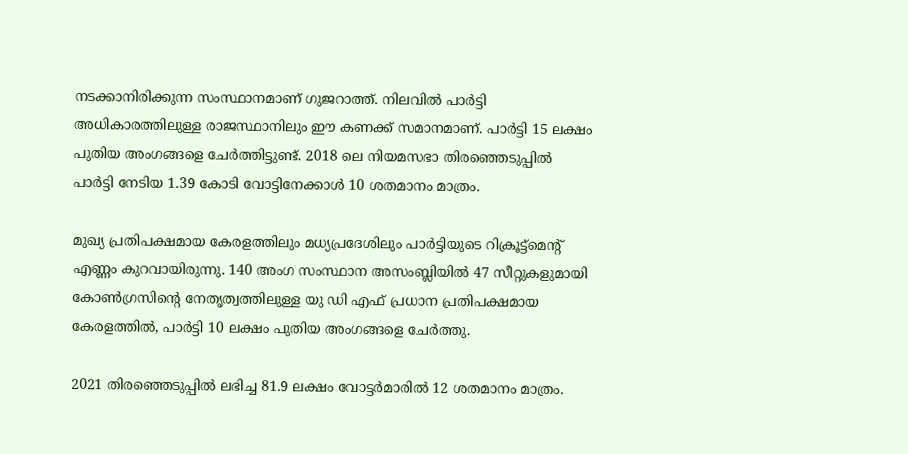നടക്കാനിരിക്കുന്ന സംസ്ഥാനമാണ് ഗുജറാത്ത്. നിലവില്‍ പാര്‍ട്ടി അധികാരത്തിലുള്ള രാജസ്ഥാനിലും ഈ കണക്ക് സമാനമാണ്. പാര്‍ട്ടി 15 ലക്ഷം പുതിയ അംഗങ്ങളെ ചേര്‍ത്തിട്ടുണ്ട്. 2018 ലെ നിയമസഭാ തിരഞ്ഞെടുപ്പില്‍ പാര്‍ട്ടി നേടിയ 1.39 കോടി വോട്ടിനേക്കാള്‍ 10 ശതമാനം മാത്രം.

മുഖ്യ പ്രതിപക്ഷമായ കേരളത്തിലും മധ്യപ്രദേശിലും പാര്‍ട്ടിയുടെ റിക്രൂട്ട്മെന്റ് എണ്ണം കുറവായിരുന്നു. 140 അംഗ സംസ്ഥാന അസംബ്ലിയില്‍ 47 സീറ്റുകളുമായി കോണ്‍ഗ്രസിന്റെ നേതൃത്വത്തിലുള്ള യു ഡി എഫ് പ്രധാന പ്രതിപക്ഷമായ കേരളത്തില്‍, പാര്‍ട്ടി 10 ലക്ഷം പുതിയ അംഗങ്ങളെ ചേര്‍ത്തു.

2021 തിരഞ്ഞെടുപ്പില്‍ ലഭിച്ച 81.9 ലക്ഷം വോട്ടര്‍മാരില്‍ 12 ശതമാനം മാത്രം.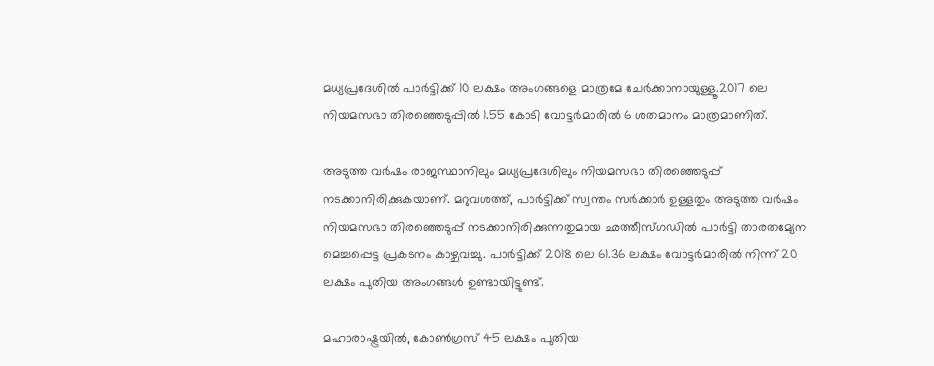മധ്യപ്രദേശില്‍ പാര്‍ട്ടിക്ക് 10 ലക്ഷം അംഗങ്ങളെ മാത്രമേ ചേര്‍ക്കാനായുള്ളൂ.2017 ലെ നിയമസഭാ തിരഞ്ഞെടുപ്പില്‍ 1.55 കോടി വോട്ടര്‍മാരില്‍ 6 ശതമാനം മാത്രമാണിത്.

അടുത്ത വര്‍ഷം രാജസ്ഥാനിലും മധ്യപ്രദേശിലും നിയമസഭാ തിരഞ്ഞെടുപ്പ് നടക്കാനിരിക്കുകയാണ്. മറുവശത്ത്, പാര്‍ട്ടിക്ക് സ്വന്തം സര്‍ക്കാര്‍ ഉള്ളതും അടുത്ത വര്‍ഷം നിയമസഭാ തിരഞ്ഞെടുപ്പ് നടക്കാനിരിക്കുന്നതുമായ ഛത്തീസ്ഗഡില്‍ പാര്‍ട്ടി താരതമ്യേന മെച്ചപ്പെട്ട പ്രകടനം കാഴ്ചവച്ചു. പാര്‍ട്ടിക്ക് 2018 ലെ 61.36 ലക്ഷം വോട്ടര്‍മാരില്‍ നിന്ന് 20 ലക്ഷം പുതിയ അംഗങ്ങള്‍ ഉണ്ടായിട്ടുണ്ട്.

മഹാരാഷ്ട്രയില്‍, കോണ്‍ഗ്രസ് 45 ലക്ഷം പുതിയ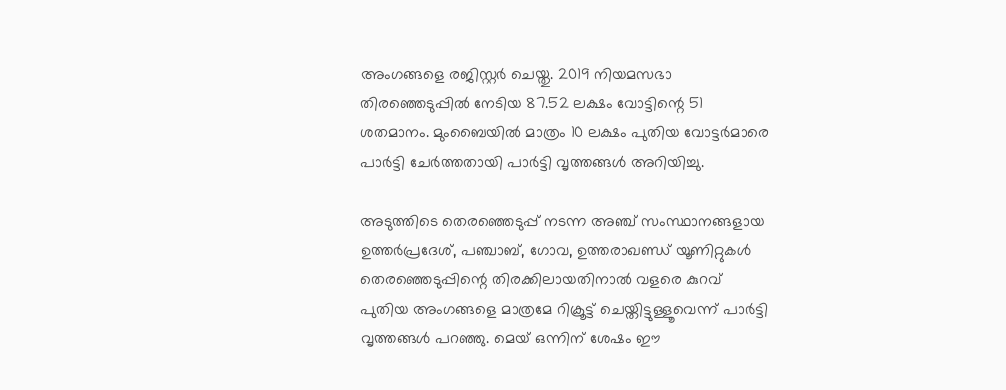അംഗങ്ങളെ രജിസ്റ്റര്‍ ചെയ്തു. 2019 നിയമസഭാ തിരഞ്ഞെടുപ്പില്‍ നേടിയ 87.52 ലക്ഷം വോട്ടിന്റെ 51 ശതമാനം. മുംബൈയില്‍ മാത്രം 10 ലക്ഷം പുതിയ വോട്ടര്‍മാരെ പാര്‍ട്ടി ചേര്‍ത്തതായി പാര്‍ട്ടി വൃത്തങ്ങള്‍ അറിയിച്ചു.

അടുത്തിടെ തെരഞ്ഞെടുപ്പ് നടന്ന അഞ്ച് സംസ്ഥാനങ്ങളായ ഉത്തര്‍പ്രദേശ്, പഞ്ചാബ്, ഗോവ, ഉത്തരാഖണ്ഡ് യൂണിറ്റുകള്‍ തെരഞ്ഞെടുപ്പിന്റെ തിരക്കിലായതിനാല്‍ വളരെ കുറവ് പുതിയ അംഗങ്ങളെ മാത്രമേ റിക്രൂട്ട് ചെയ്തിട്ടുള്ളൂവെന്ന് പാര്‍ട്ടി വൃത്തങ്ങള്‍ പറഞ്ഞു. മെയ് ഒന്നിന് ശേഷം ഈ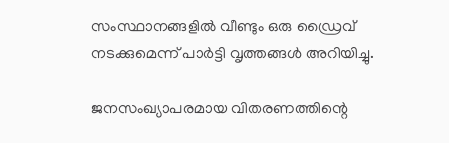സംസ്ഥാനങ്ങളില്‍ വീണ്ടും ഒരു ഡ്രൈവ് നടക്കുമെന്ന് പാര്‍ട്ടി വൃത്തങ്ങള്‍ അറിയിച്ചു.

ജനസംഖ്യാപരമായ വിതരണത്തിന്റെ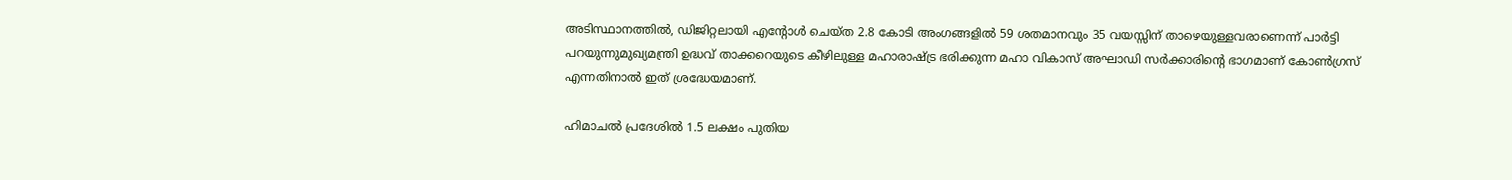അടിസ്ഥാനത്തില്‍, ഡിജിറ്റലായി എന്റോള്‍ ചെയ്ത 2.8 കോടി അംഗങ്ങളില്‍ 59 ശതമാനവും 35 വയസ്സിന് താഴെയുള്ളവരാണെന്ന് പാര്‍ട്ടി പറയുന്നുമുഖ്യമന്ത്രി ഉദ്ധവ് താക്കറെയുടെ കീഴിലുള്ള മഹാരാഷ്ട്ര ഭരിക്കുന്ന മഹാ വികാസ് അഘാഡി സര്‍ക്കാരിന്റെ ഭാഗമാണ് കോണ്‍ഗ്രസ് എന്നതിനാല്‍ ഇത് ശ്രദ്ധേയമാണ്.

ഹിമാചല്‍ പ്രദേശില്‍ 1.5 ലക്ഷം പുതിയ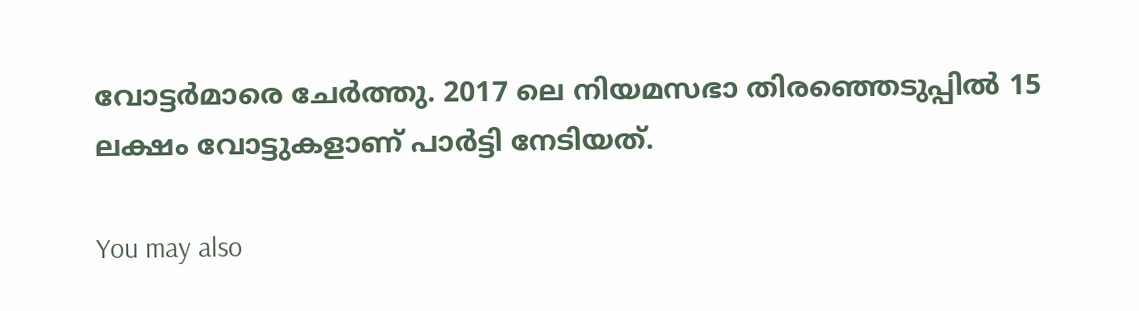വോട്ടര്‍മാരെ ചേര്‍ത്തു. 2017 ലെ നിയമസഭാ തിരഞ്ഞെടുപ്പില്‍ 15 ലക്ഷം വോട്ടുകളാണ് പാര്‍ട്ടി നേടിയത്.

You may also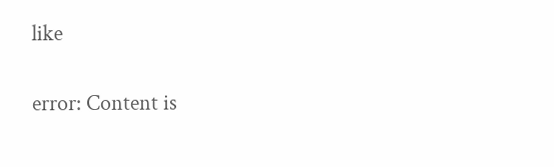like

error: Content is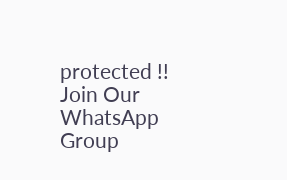protected !!
Join Our WhatsApp Group